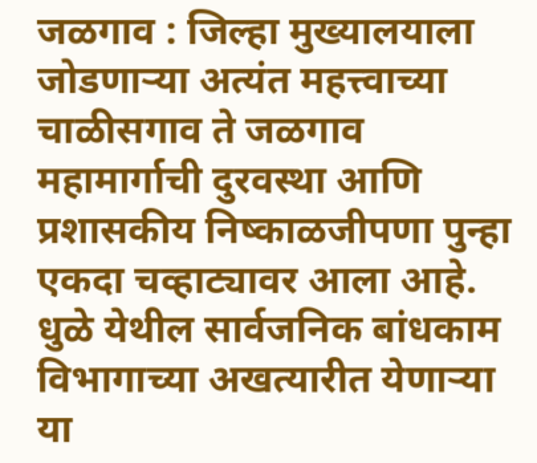जळगाव : जिल्हा मुख्यालयाला जोडणाऱ्या अत्यंत महत्त्वाच्या चाळीसगाव ते जळगाव महामार्गाची दुरवस्था आणि प्रशासकीय निष्काळजीपणा पुन्हा एकदा चव्हाट्यावर आला आहे. धुळे येथील सार्वजनिक बांधकाम विभागाच्या अखत्यारीत येणाऱ्या या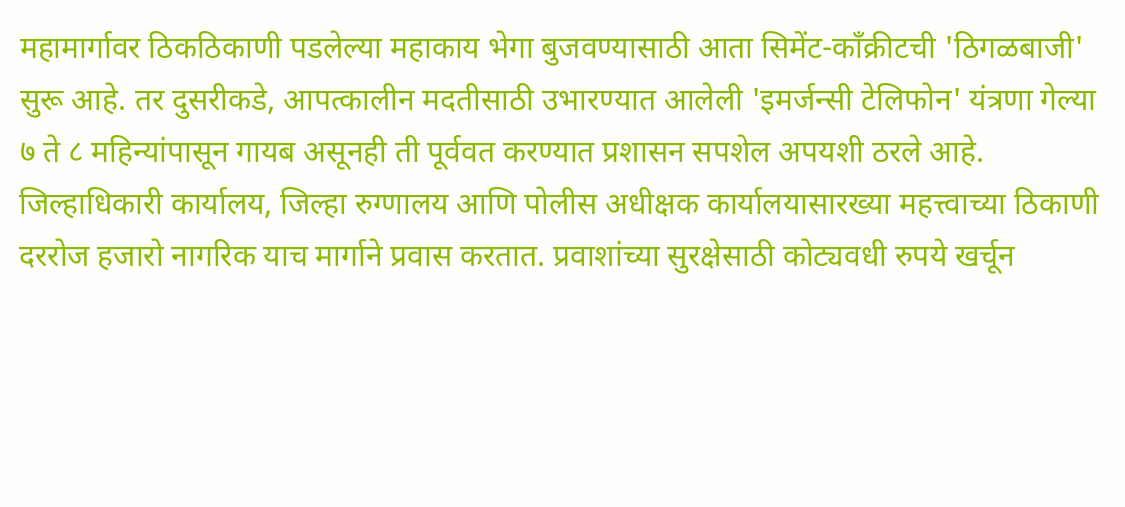महामार्गावर ठिकठिकाणी पडलेल्या महाकाय भेगा बुजवण्यासाठी आता सिमेंट-काँक्रीटची 'ठिगळबाजी' सुरू आहे. तर दुसरीकडे, आपत्कालीन मदतीसाठी उभारण्यात आलेली 'इमर्जन्सी टेलिफोन' यंत्रणा गेल्या ७ ते ८ महिन्यांपासून गायब असूनही ती पूर्ववत करण्यात प्रशासन सपशेल अपयशी ठरले आहे.
जिल्हाधिकारी कार्यालय, जिल्हा रुग्णालय आणि पोलीस अधीक्षक कार्यालयासारख्या महत्त्वाच्या ठिकाणी दररोज हजारो नागरिक याच मार्गाने प्रवास करतात. प्रवाशांच्या सुरक्षेसाठी कोट्यवधी रुपये खर्चून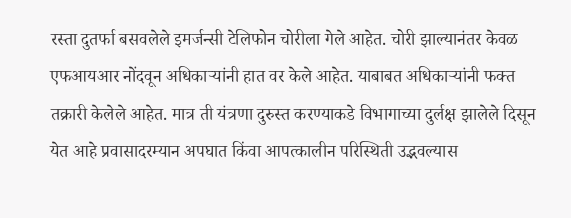रस्ता दुतर्फा बसवलेले इमर्जन्सी टेलिफोन चोरीला गेले आहेत. चोरी झाल्यानंतर केवळ एफआयआर नोंदवून अधिकाऱ्यांनी हात वर केले आहेत. याबाबत अधिकाऱ्यांनी फक्त तक्रारी केलेले आहेत. मात्र ती यंत्रणा दुरुस्त करण्याकडे विभागाच्या दुर्लक्ष झालेले दिसून येत आहे प्रवासादरम्यान अपघात किंवा आपत्कालीन परिस्थिती उद्भवल्यास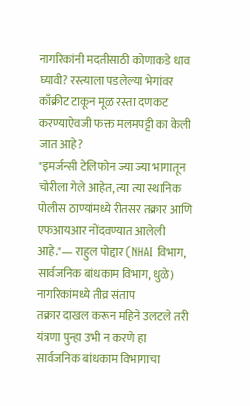नागरिकांनी मदतीसाठी कोणाकडे धाव घ्यावी? रस्त्याला पडलेल्या भेगांवर काँक्रीट टाकून मूळ रस्ता दणकट करण्याऐवजी फक्त मलमपट्टी का केली जात आहे?
"इमर्जन्सी टेलिफोन ज्या ज्या भागातून चोरीला गेले आहेत, त्या त्या स्थानिक पोलीस ठाण्यांमध्ये रीतसर तक्रार आणि एफआयआर नोंदवण्यात आलेली आहे."— राहुल पोद्दार (NHAI विभाग, सार्वजनिक बांधकाम विभाग, धुळे)
नागरिकांमध्ये तीव्र संताप
तक्रार दाखल करून महिने उलटले तरी यंत्रणा पुन्हा उभी न करणे हा सार्वजनिक बांधकाम विभागाचा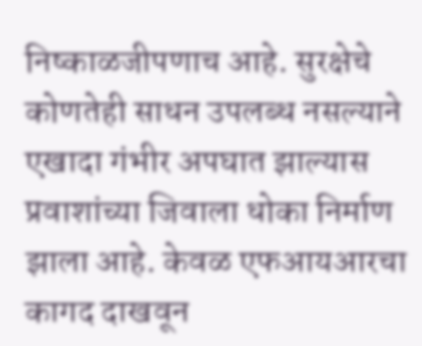निष्काळजीपणाच आहे. सुरक्षेचे कोणतेही साधन उपलब्ध नसल्याने एखादा गंभीर अपघात झाल्यास प्रवाशांच्या जिवाला धोका निर्माण झाला आहे. केवळ एफआयआरचा कागद दाखवून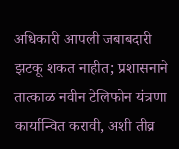अधिकारी आपली जबाबदारी झटकू शकत नाहीत; प्रशासनाने तात्काळ नवीन टेलिफोन यंत्रणा कार्यान्वित करावी, अशी तीव्र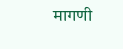मागणी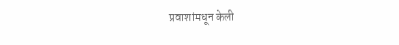प्रवाशांमधून केली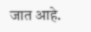जात आहे.